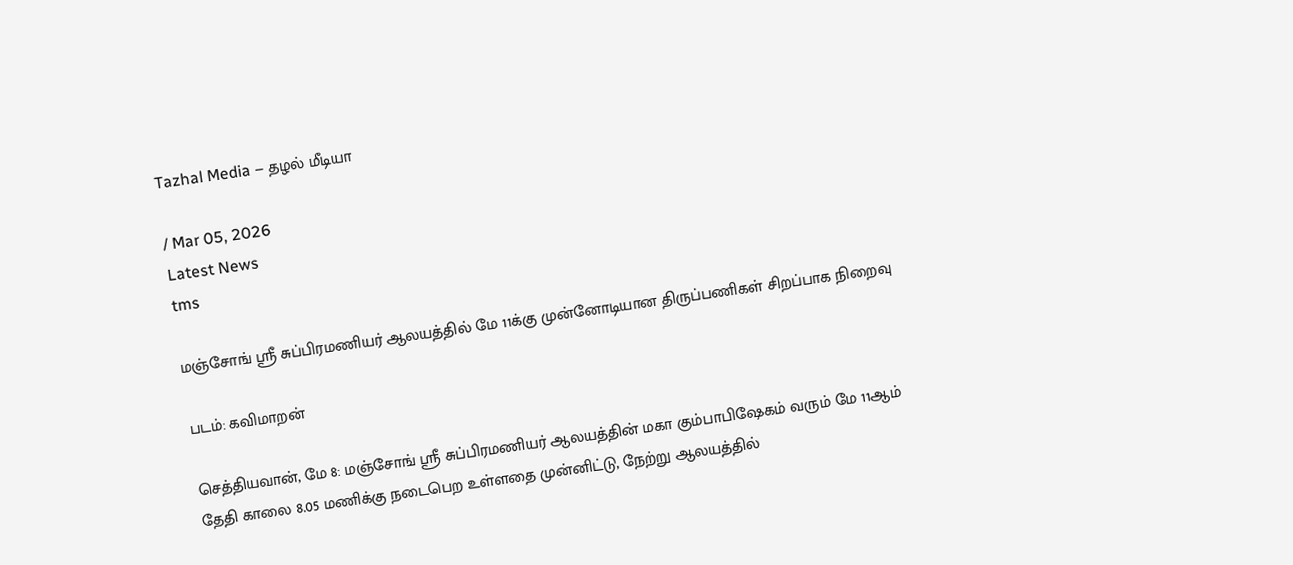Tazhal Media – தழல் மீடியா

/ Mar 05, 2026
Latest News
tms

மஞ்சோங் ஸ்ரீ சுப்பிரமணியர் ஆலயத்தில் மே 11க்கு முன்னோடியான திருப்பணிகள் சிறப்பாக நிறைவு

படம்: கவிமாறன்

செத்தியவான், மே 8: மஞ்சோங் ஸ்ரீ சுப்பிரமணியர் ஆலயத்தின் மகா கும்பாபிஷேகம் வரும் மே 11ஆம் தேதி காலை 8.05 மணிக்கு நடைபெற உள்ளதை முன்னிட்டு, நேற்று ஆலயத்தில்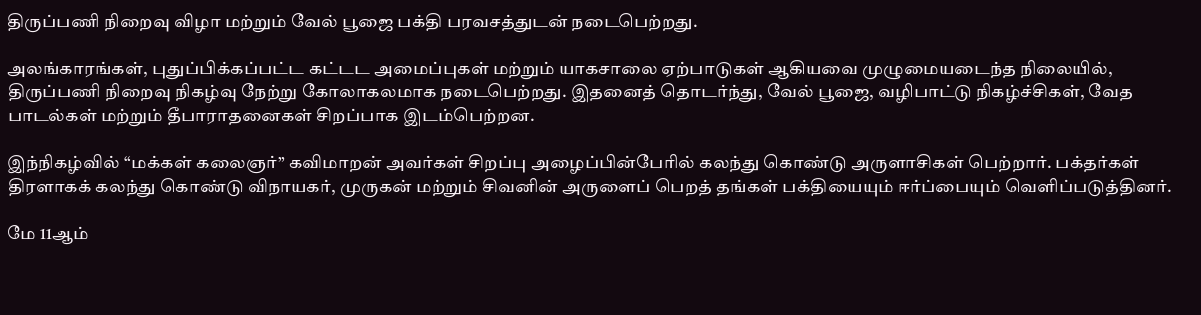திருப்பணி நிறைவு விழா மற்றும் வேல் பூஜை பக்தி பரவசத்துடன் நடைபெற்றது.

அலங்காரங்கள், புதுப்பிக்கப்பட்ட கட்டட அமைப்புகள் மற்றும் யாகசாலை ஏற்பாடுகள் ஆகியவை முழுமையடைந்த நிலையில், திருப்பணி நிறைவு நிகழ்வு நேற்று கோலாகலமாக நடைபெற்றது. இதனைத் தொடர்ந்து, வேல் பூஜை, வழிபாட்டு நிகழ்ச்சிகள், வேத பாடல்கள் மற்றும் தீபாராதனைகள் சிறப்பாக இடம்பெற்றன.

இந்நிகழ்வில் “மக்கள் கலைஞர்” கவிமாறன் அவர்கள் சிறப்பு அழைப்பின்பேரில் கலந்து கொண்டு அருளாசிகள் பெற்றார். பக்தர்கள் திரளாகக் கலந்து கொண்டு விநாயகர், முருகன் மற்றும் சிவனின் அருளைப் பெறத் தங்கள் பக்தியையும் ஈர்ப்பையும் வெளிப்படுத்தினர்.

மே 11ஆம்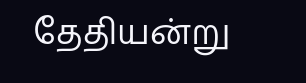தேதியன்று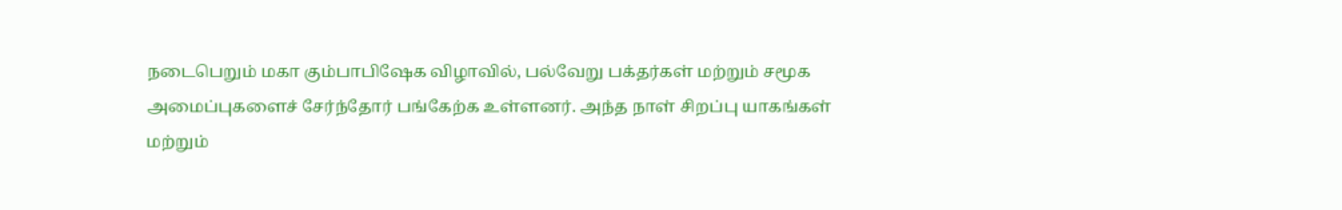நடைபெறும் மகா கும்பாபிஷேக விழாவில், பல்வேறு பக்தர்கள் மற்றும் சமூக அமைப்புகளைச் சேர்ந்தோர் பங்கேற்க உள்ளனர். அந்த நாள் சிறப்பு யாகங்கள் மற்றும்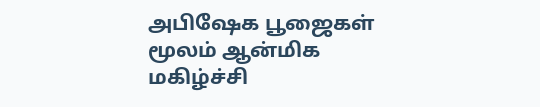அபிஷேக பூஜைகள் மூலம் ஆன்மிக மகிழ்ச்சி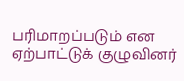பரிமாறப்படும் என ஏற்பாட்டுக் குழுவினர்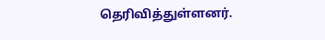தெரிவித்துள்ளனர்.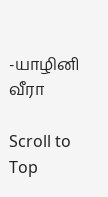-யாழினி வீரா

Scroll to Top